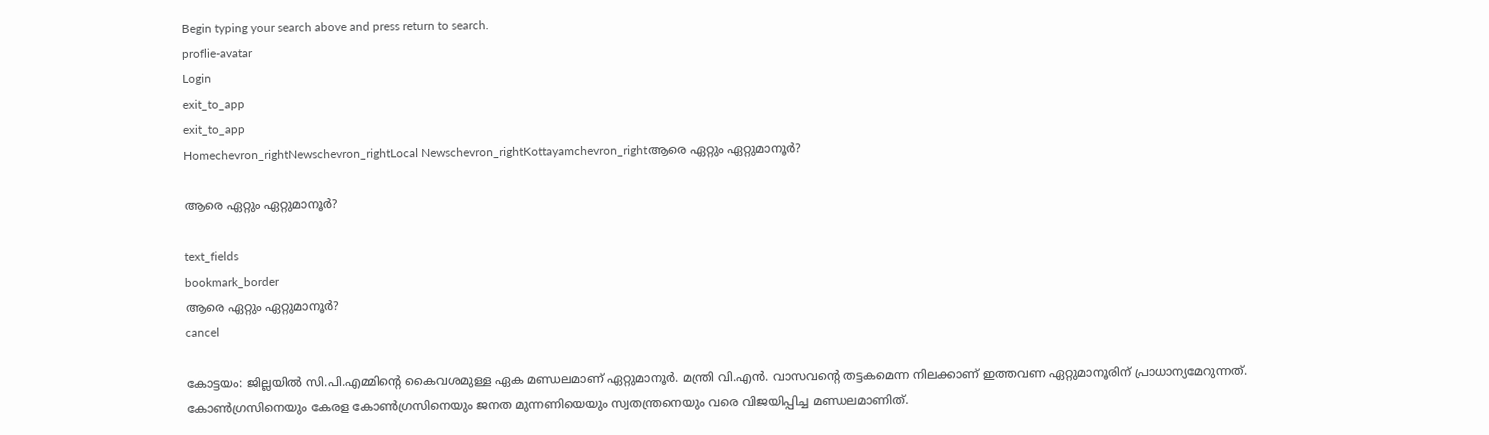Begin typing your search above and press return to search.
proflie-avatar
Login
exit_to_app
exit_to_app
Homechevron_rightNewschevron_rightLocal Newschevron_rightKottayamchevron_rightആരെ ഏറ്റും ഏറ്റുമാനൂർ?

ആരെ ഏറ്റും ഏറ്റുമാനൂർ?

text_fields
bookmark_border
ആരെ ഏറ്റും ഏറ്റുമാനൂർ?
cancel

കോട്ടയം: ജില്ലയിൽ സി.പി.എമ്മിന്‍റെ കൈവശമുള്ള ഏക മണ്ഡലമാണ് ഏറ്റുമാനൂർ. മന്ത്രി വി.എൻ. വാസവന്‍റെ തട്ടകമെന്ന നിലക്കാണ് ഇത്തവണ ഏറ്റുമാനൂരിന് പ്രാധാന്യമേറുന്നത്. കോൺഗ്രസിനെയും കേരള കോൺഗ്രസിനെയും ജനത മുന്നണിയെയും സ്വതന്ത്രനെയും വരെ വിജയിപ്പിച്ച മണ്ഡലമാണിത്.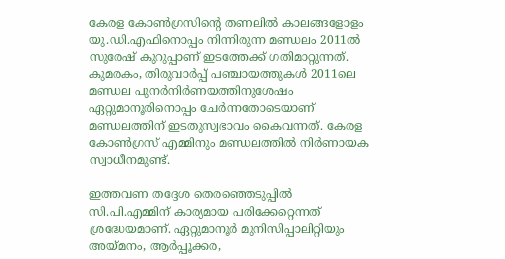കേരള കോൺഗ്രസിന്‍റെ തണലിൽ കാലങ്ങളോളം യു.ഡി.എഫിനൊപ്പം നിന്നിരുന്ന മണ്ഡലം 2011ൽ സുരേഷ് കുറുപ്പാണ് ഇടത്തേക്ക് ഗതിമാറ്റുന്നത്. കുമരകം, തിരുവാർപ്പ് പഞ്ചായത്തുകൾ 2011ലെ മണ്ഡല പുനർനിർണയത്തിനുശേഷം ഏറ്റുമാനൂരിനൊപ്പം ചേർന്നതോടെയാണ് മണ്ഡലത്തിന് ഇടതുസ്വഭാവം കൈവന്നത്. കേരള കോൺഗ്രസ് എമ്മിനും മണ്ഡലത്തിൽ നിർണായക സ്വാധീനമുണ്ട്.

ഇത്തവണ തദ്ദേശ തെരഞ്ഞെടുപ്പിൽ സി.പി.എമ്മിന് കാര്യമായ പരിക്കേറ്റെന്നത് ശ്രദ്ധേയമാണ്. ഏറ്റുമാനൂർ മുനിസിപ്പാലിറ്റിയും അയ്മനം, ആർപ്പൂക്കര,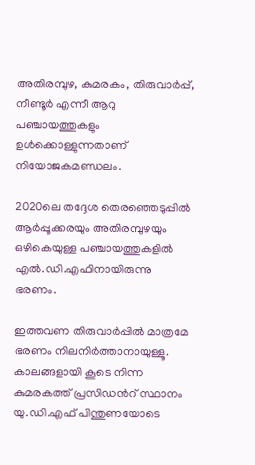അതിരമ്പുഴ, കുമരകം, തിരുവാർപ്പ്, നീണ്ടൂർ എന്നീ ആറു പഞ്ചായത്തുകളും ഉൾക്കൊള്ളുന്നതാണ് നിയോജകമണ്ഡലം.

2020ലെ തദ്ദേശ തെരഞ്ഞെടുപ്പിൽ ആർപ്പൂക്കരയും അതിരമ്പുഴയും ഒഴികെയുള്ള പഞ്ചായത്തുകളിൽ എൽ.ഡി.എഫിനായിരുന്നു ഭരണം.

ഇത്തവണ തിരുവാർപ്പിൽ മാത്രമേ ഭരണം നിലനിർത്താനായുള്ളൂ. കാലങ്ങളായി കൂടെ നിന്ന കുമരകത്ത് പ്രസിഡന്‍റ് സ്ഥാനം യു.ഡി.എഫ് പിന്തുണയോടെ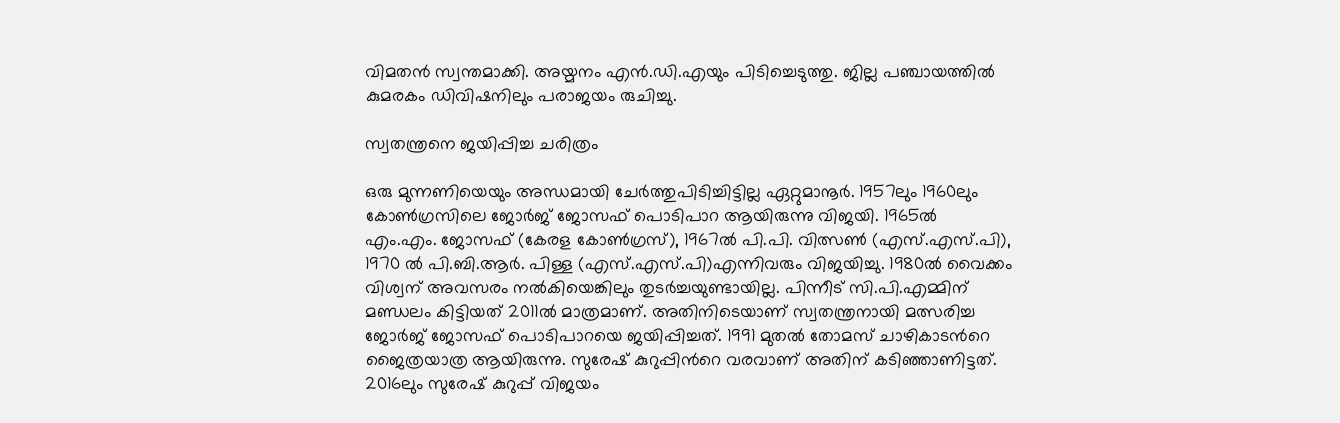വിമതൻ സ്വന്തമാക്കി. അയ്മനം എൻ.ഡി.എയും പിടിച്ചെടുത്തു. ജില്ല പഞ്ചായത്തിൽ കുമരകം ഡിവിഷനിലും പരാജയം രുചിച്ചു.

സ്വതന്ത്രനെ ജയിപ്പിച്ച ചരിത്രം

ഒരു മുന്നണിയെയും അന്ധമായി ചേർത്തുപിടിച്ചിട്ടില്ല ഏറ്റുമാനൂർ. 1957ലും 1960ലും കോൺഗ്രസിലെ ജോർജ് ജോസഫ് പൊടിപാറ ആയിരുന്നു വിജയി. 1965ൽ എം.എം. ജോസഫ് (കേരള കോൺഗ്രസ്), 1967ൽ പി.പി. വിത്സൺ (എസ്.എസ്.പി), 1970 ൽ പി.ബി.ആർ. പിള്ള (എസ്.എസ്.പി)എന്നിവരും വിജയിച്ചു. 1980ൽ വൈക്കം വിശ്വന് അവസരം നൽകിയെങ്കിലും തുടർച്ചയുണ്ടായില്ല. പിന്നീട് സി.പി.എമ്മിന് മണ്ഡലം കിട്ടിയത് 2011ൽ മാത്രമാണ്. അതിനിടെയാണ് സ്വതന്ത്രനായി മത്സരിച്ച ജോർജ് ജോസഫ് പൊടിപാറയെ ജയിപ്പിച്ചത്. 1991 മുതൽ തോമസ് ചാഴികാടന്‍റെ ജൈത്രയാത്ര ആയിരുന്നു. സുരേഷ് കുറുപ്പിന്‍റെ വരവാണ് അതിന് കടിഞ്ഞാണിട്ടത്. 2016ലും സുരേഷ് കുറുപ്പ് വിജയം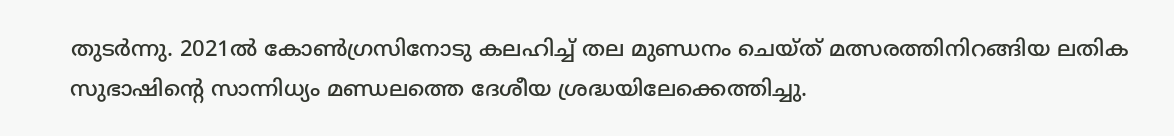തുടർന്നു. 2021ൽ കോൺഗ്രസിനോടു കലഹിച്ച് തല മുണ്ഡനം ചെയ്ത് മത്സരത്തിനിറങ്ങിയ ലതിക സുഭാഷിന്‍റെ സാന്നിധ്യം മണ്ഡലത്തെ ദേശീയ ശ്രദ്ധയിലേക്കെത്തിച്ചു.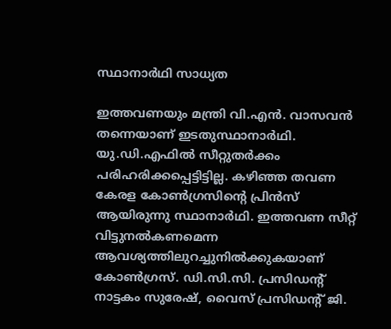സ്ഥാനാർഥി സാധ്യത

ഇത്തവണയും മന്ത്രി വി.എൻ. വാസവൻ തന്നെയാണ് ഇടതുസ്ഥാനാർഥി. യു.ഡി.എഫിൽ സീറ്റുതർക്കം പരിഹരിക്കപ്പെട്ടിട്ടില്ല. കഴിഞ്ഞ തവണ കേരള കോൺഗ്രസിന്‍റെ പ്രിൻസ് ആയിരുന്നു സ്ഥാനാർഥി. ഇത്തവണ സീറ്റ് വിട്ടുനൽകണമെന്ന ആവശ്യത്തിലുറച്ചുനിൽക്കുകയാണ് കോൺഗ്രസ്. ഡി.സി.സി. പ്രസിഡന്റ് നാട്ടകം സുരേഷ്, വൈസ് പ്രസിഡന്റ് ജി.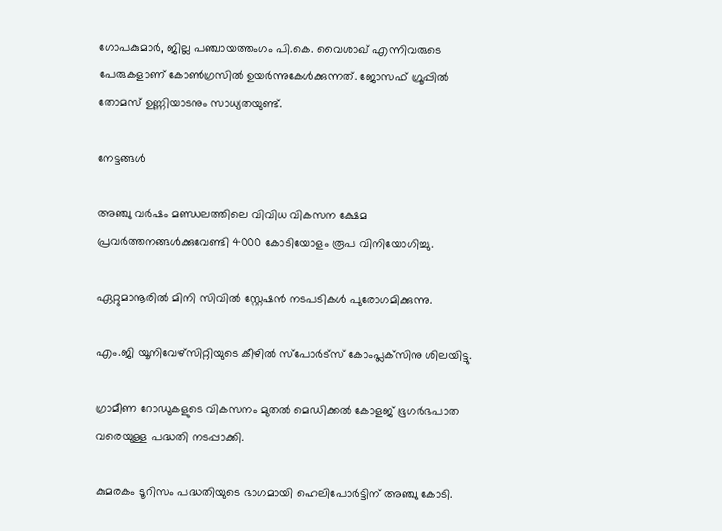ഗോപകുമാർ, ജില്ല പഞ്ചായത്തംഗം പി.കെ. വൈശാഖ് എന്നിവരുടെ പേരുകളാണ് കോൺഗ്രസിൽ ഉയർന്നുകേൾക്കുന്നത്. ജോസഫ് ഗ്രൂപ്പിൽ തോമസ് ഉണ്ണിയാടനും സാധ്യതയുണ്ട്.

നേട്ടങ്ങൾ

അഞ്ചു വർഷം മണ്ഡലത്തിലെ വിവിധ വികസന ക്ഷേമ പ്രവർത്തനങ്ങൾക്കുവേണ്ടി 4000 കോടിയോളം രൂപ വിനിയോഗിച്ചു.

ഏറ്റുമാനൂരിൽ മിനി സിവിൽ സ്റ്റേഷൻ നടപടികൾ പുരോഗമിക്കുന്നു.

എം.ജി യൂനിവേഴ്‌സിറ്റിയുടെ കീഴിൽ സ്‌പോർട്‌സ് കോംപ്ലക്‌സിനു ശിലയിട്ടു.

ഗ്രാമീണ റോഡുകളുടെ വികസനം മുതല്‍ മെഡിക്കൽ കോളജ് ഭൂഗര്‍ഭപാത വരെയുള്ള പദ്ധതി നടപ്പാക്കി.

കുമരകം ടൂറിസം പദ്ധതിയുടെ ഭാഗമായി ഹെലിപോർട്ടിന് അഞ്ചു കോടി.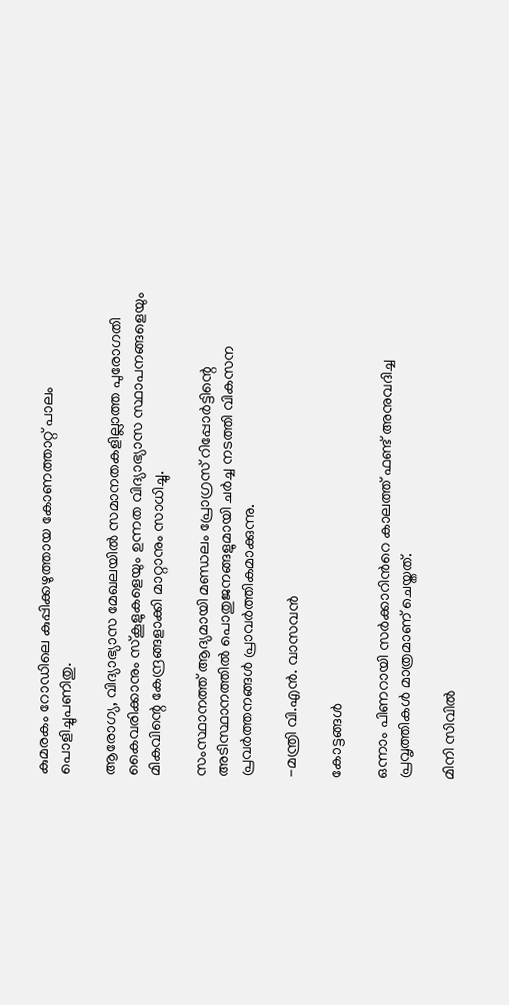കുമരകം റോഡിലെ കുപ്പിക്കഴുത്തായ കോണത്താറ്റ് പാലം പൊളിച്ചുപണിതു.

ആരോഗ്യ, വിദ്യാഭ്യാസ മേഖലയില്‍ സമാനതകളില്ലാത്ത പുരോഗതി കൈവരിക്കാനും സ്‌കൂളുകളെയും ഉന്നത വിദ്യാഭ്യാസ സ്ഥാപനങ്ങളെയും മികവിന്റെ കേന്ദ്രങ്ങളാക്കി മാറ്റാനും സാധിച്ചു.

സംസ്ഥാനത്ത് ആദ്യമായി മണ്ഡലം പ്രോഗ്രസ് റിപ്പോര്‍ട്ടിന്റെ അടിസ്ഥാനത്തില്‍ പൊതുജനങ്ങളുമായി ചര്‍ച്ച നടത്തി വികസന പ്രവര്‍ത്തനങ്ങള്‍ പ്രാവര്‍ത്തികമാക്കുന്നു.

-മന്ത്രി വി.എൻ. വാസവൻ

കോട്ടങ്ങൾ

ഒന്നാം പിണറായി സർക്കാറിന്‍റെ കാലത്ത് ഫണ്ട് അനുവദിച്ച പ്രവൃത്തികൾ മാത്രമാണ് ചെയ്തത്.

മിനി സിവിൽ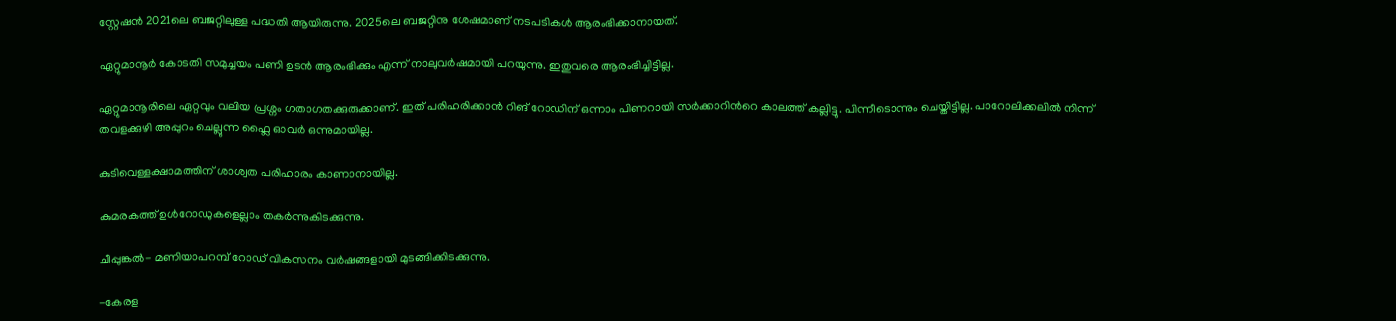സ്റ്റേഷൻ 2021ലെ ബജറ്റിലുള്ള പദ്ധതി ആയിരുന്നു. 2025ലെ ബജറ്റിനു ശേഷമാണ് നടപടികൾ ആരംഭിക്കാനായത്.

ഏറ്റുമാനൂർ കോടതി സമുച്ചയം പണി ഉടൻ ആരംഭിക്കും എന്ന് നാലുവർഷമായി പറയുന്നു. ഇതുവരെ ആരംഭിച്ചിട്ടില്ല.

ഏറ്റുമാനൂരിലെ ഏറ്റവും വലിയ പ്രശ്നം ഗതാഗതക്കുരുക്കാണ്. ഇത് പരിഹരിക്കാൻ റിങ് റോഡിന് ഒന്നാം പിണറായി സർക്കാറിന്‍റെ കാലത്ത് കല്ലിട്ടു. പിന്നീടൊന്നും ചെയ്തിട്ടില്ല. പാറോലിക്കലിൽ നിന്ന് തവളക്കുഴി അപ്പുറം ചെല്ലുന്ന ഫ്ലൈ ഓവർ ഒന്നുമായില്ല.

കുടിവെള്ളക്ഷാമത്തിന് ശാശ്വത പരിഹാരം കാണാനായില്ല.

കുമരകത്ത് ഉൾറോഡുകളെല്ലാം തകർന്നുകിടക്കുന്നു.

ചീപ്പുങ്കൽ- മണിയാപറമ്പ് റോഡ് വികസനം വർഷങ്ങളായി മുടങ്ങിക്കിടക്കുന്നു.

-കേരള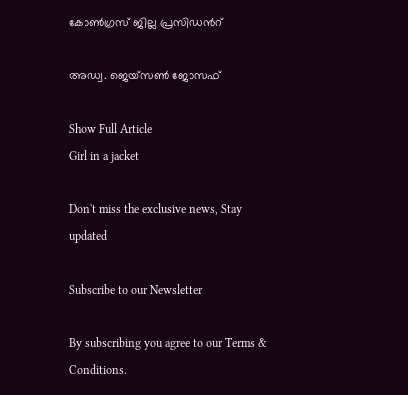കോൺഗ്രസ് ജില്ല പ്രസിഡന്‍റ്

അഡ്വ. ജെയ്സൺ ജോസഫ്

Show Full Article
Girl in a jacket

Don't miss the exclusive news, Stay updated

Subscribe to our Newsletter

By subscribing you agree to our Terms & Conditions.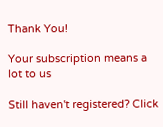Thank You!

Your subscription means a lot to us

Still haven't registered? Click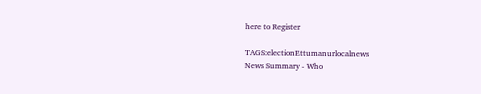here to Register

TAGS:electionEttumanurlocalnews
News Summary - Who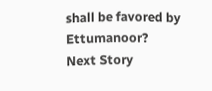shall be favored by Ettumanoor?
Next Story